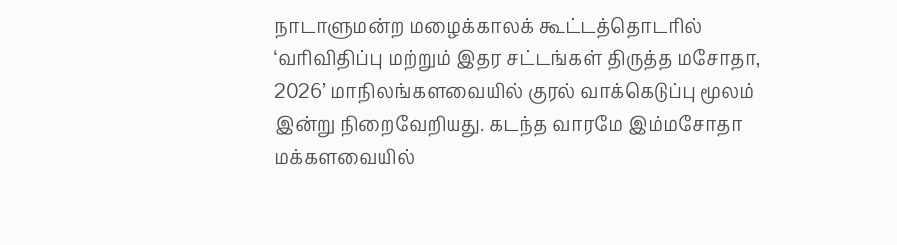நாடாளுமன்ற மழைக்காலக் கூட்டத்தொடரில் ‘வரிவிதிப்பு மற்றும் இதர சட்டங்கள் திருத்த மசோதா, 2026’ மாநிலங்களவையில் குரல் வாக்கெடுப்பு மூலம் இன்று நிறைவேறியது. கடந்த வாரமே இம்மசோதா மக்களவையில்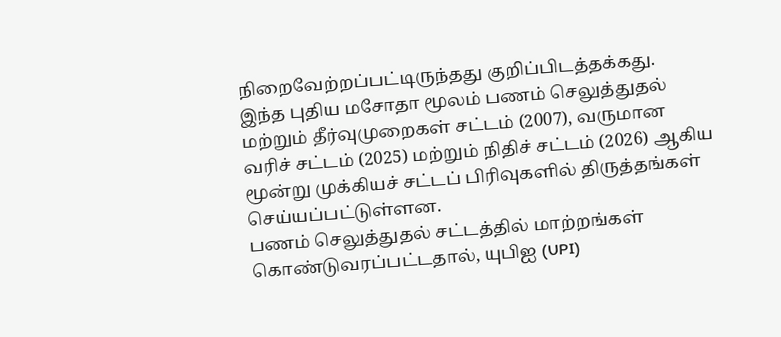நிறைவேற்றப்பட்டிருந்தது குறிப்பிடத்தக்கது.
இந்த புதிய மசோதா மூலம் பணம் செலுத்துதல் மற்றும் தீர்வுமுறைகள் சட்டம் (2007), வருமான வரிச் சட்டம் (2025) மற்றும் நிதிச் சட்டம் (2026) ஆகிய மூன்று முக்கியச் சட்டப் பிரிவுகளில் திருத்தங்கள் செய்யப்பட்டுள்ளன.
பணம் செலுத்துதல் சட்டத்தில் மாற்றங்கள் கொண்டுவரப்பட்டதால், யுபிஐ (UPI)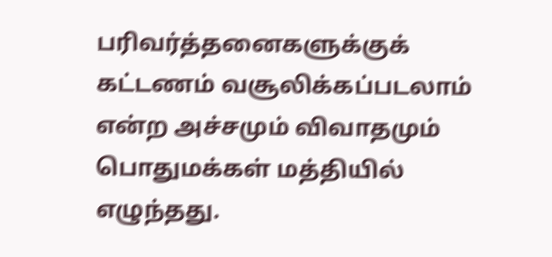பரிவர்த்தனைகளுக்குக் கட்டணம் வசூலிக்கப்படலாம் என்ற அச்சமும் விவாதமும் பொதுமக்கள் மத்தியில் எழுந்தது.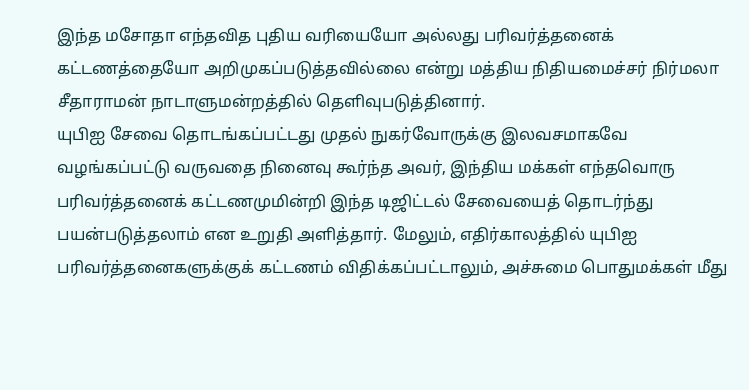இந்த மசோதா எந்தவித புதிய வரியையோ அல்லது பரிவர்த்தனைக் கட்டணத்தையோ அறிமுகப்படுத்தவில்லை என்று மத்திய நிதியமைச்சர் நிர்மலா சீதாராமன் நாடாளுமன்றத்தில் தெளிவுபடுத்தினார்.
யுபிஐ சேவை தொடங்கப்பட்டது முதல் நுகர்வோருக்கு இலவசமாகவே வழங்கப்பட்டு வருவதை நினைவு கூர்ந்த அவர், இந்திய மக்கள் எந்தவொரு பரிவர்த்தனைக் கட்டணமுமின்றி இந்த டிஜிட்டல் சேவையைத் தொடர்ந்து பயன்படுத்தலாம் என உறுதி அளித்தார். மேலும், எதிர்காலத்தில் யுபிஐ பரிவர்த்தனைகளுக்குக் கட்டணம் விதிக்கப்பட்டாலும், அச்சுமை பொதுமக்கள் மீது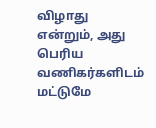விழாது என்றும், அது பெரிய வணிகர்களிடம் மட்டுமே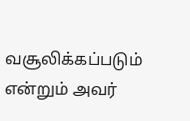வசூலிக்கப்படும் என்றும் அவர்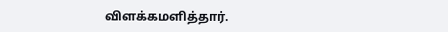விளக்கமளித்தார்.